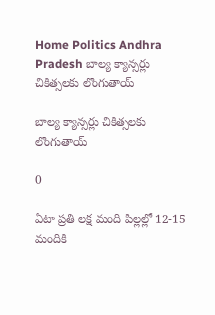Home Politics Andhra Pradesh బాల్య క్యాన్సర్లు చికిత్సలకు లొంగుతాయ్

బాల్య క్యాన్సర్లు చికిత్సలకు లొంగుతాయ్

0

ఏటా ప్రతి లక్ష మంది పిల్లల్లో 12-15 మందికి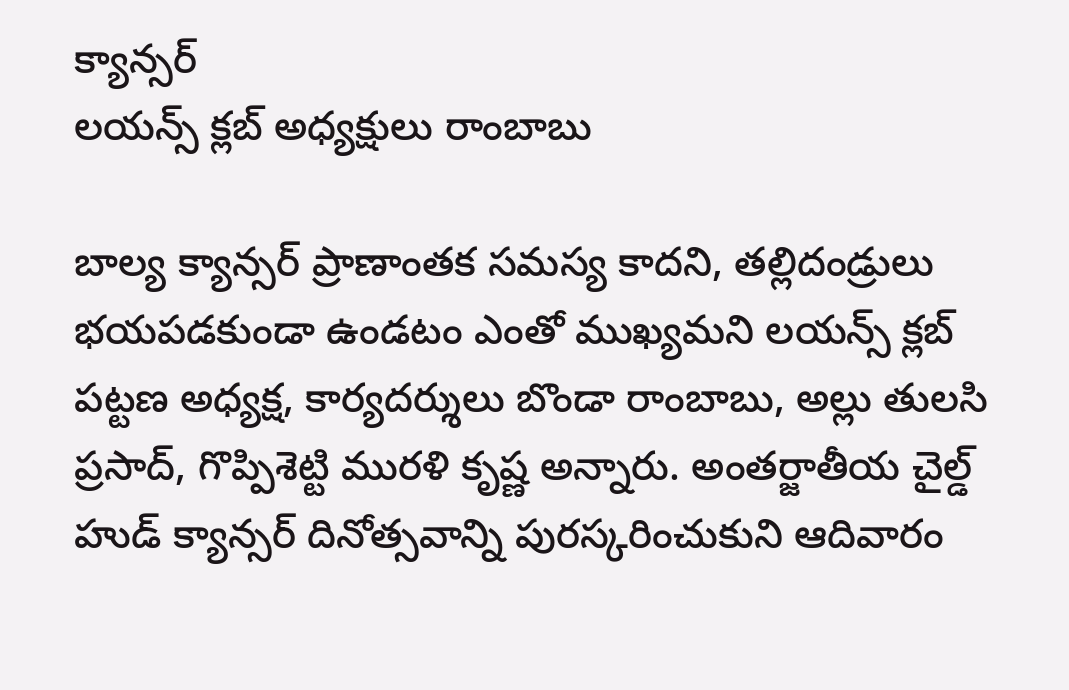క్యాన్సర్
లయన్స్ క్లబ్ అధ్యక్షులు రాంబాబు

బాల్య క్యాన్సర్ ప్రాణాంతక సమస్య కాదని, తల్లిదండ్రులు భయపడకుండా ఉండటం ఎంతో ముఖ్యమని లయన్స్ క్లబ్ పట్టణ అధ్యక్ష, కార్యదర్శులు బొండా రాంబాబు, అల్లు తులసి ప్రసాద్, గొప్పిశెట్టి మురళి కృష్ణ అన్నారు. అంతర్జాతీయ చైల్డ్ హుడ్ క్యాన్సర్ దినోత్సవాన్ని పురస్కరించుకుని ఆదివారం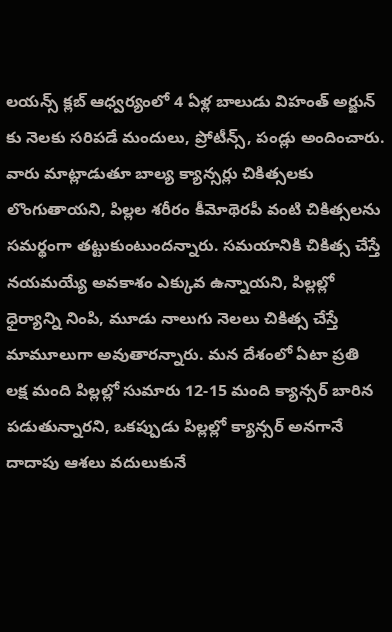లయన్స్ క్లబ్ ఆధ్వర్యంలో 4 ఏళ్ల బాలుడు విహంత్ అర్జున్ కు నెలకు సరిపడే మందులు, ప్రోటీన్స్, పండ్లు అందించారు. వారు మాట్లాడుతూ బాల్య క్యాన్సర్లు చికిత్సలకు లొంగుతాయని, పిల్లల శరీరం కీమోథెరపీ వంటి చికిత్సలను సమర్థంగా తట్టుకుంటుందన్నారు. సమయానికి చికిత్స చేస్తే నయమయ్యే అవకాశం ఎక్కువ ఉన్నాయని, పిల్లల్లో ధైర్యాన్ని నింపి, మూడు నాలుగు నెలలు చికిత్స చేస్తే మామూలుగా అవుతారన్నారు. మన దేశంలో ఏటా ప్రతి లక్ష మంది పిల్లల్లో సుమారు 12-15 మంది క్యాన్సర్ బారిన పడుతున్నారని, ఒకప్పుడు పిల్లల్లో క్యాన్సర్ అనగానే దాదాపు ఆశలు వదులుకునే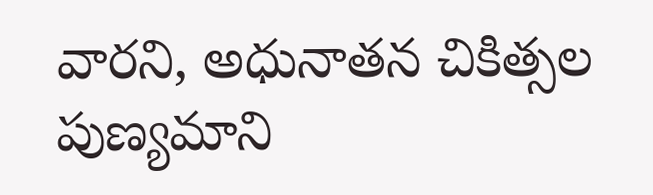వారని, అధునాతన చికిత్సల పుణ్యమాని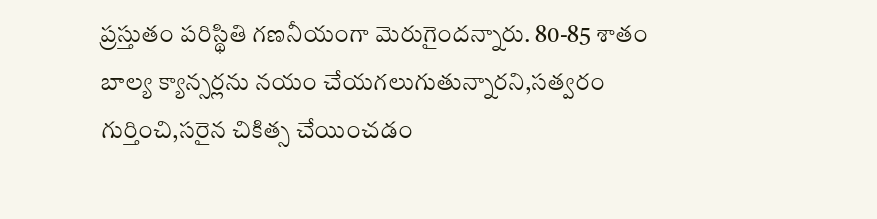ప్రస్తుతం పరిస్థితి గణనీయంగా మెరుగైందన్నారు. 80-85 శాతం బాల్య క్యాన్సర్లను నయం చేయగలుగుతున్నారని,సత్వరం గుర్తించి,సరైన చికిత్స చేయించడం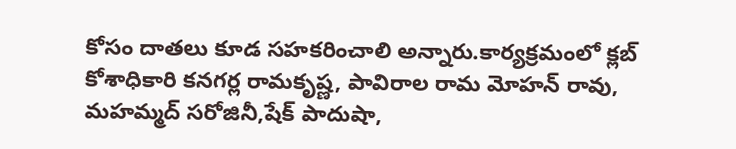కోసం దాతలు కూడ సహకరించాలి అన్నారు.కార్యక్రమంలో క్లబ్ కోశాధికారి కనగర్ల రామకృష్ణ, పావిరాల రామ మోహన్ రావు, మహమ్మద్ సరోజినీ,షేక్ పాదుషా,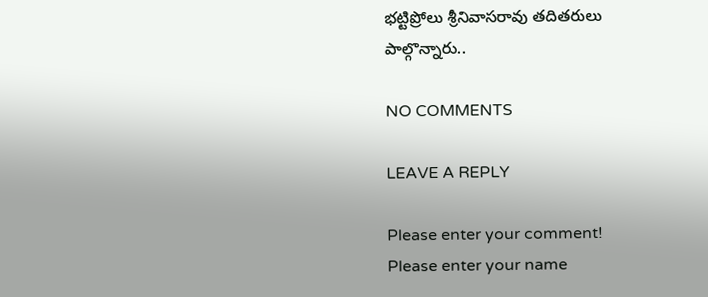భట్టిప్రోలు శ్రీనివాసరావు తదితరులు పాల్గొన్నారు..

NO COMMENTS

LEAVE A REPLY

Please enter your comment!
Please enter your name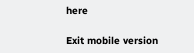here

Exit mobile version